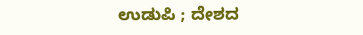ಉಡುಪಿ ; ದೇಶದ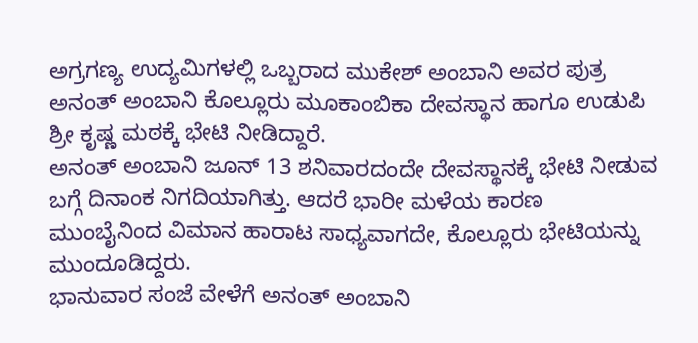ಅಗ್ರಗಣ್ಯ ಉದ್ಯಮಿಗಳಲ್ಲಿ ಒಬ್ಬರಾದ ಮುಕೇಶ್ ಅಂಬಾನಿ ಅವರ ಪುತ್ರ ಅನಂತ್ ಅಂಬಾನಿ ಕೊಲ್ಲೂರು ಮೂಕಾಂಬಿಕಾ ದೇವಸ್ಥಾನ ಹಾಗೂ ಉಡುಪಿ ಶ್ರೀ ಕೃಷ್ಣ ಮಠಕ್ಕೆ ಭೇಟಿ ನೀಡಿದ್ದಾರೆ.
ಅನಂತ್ ಅಂಬಾನಿ ಜೂನ್ 13 ಶನಿವಾರದಂದೇ ದೇವಸ್ಥಾನಕ್ಕೆ ಭೇಟಿ ನೀಡುವ ಬಗ್ಗೆ ದಿನಾಂಕ ನಿಗದಿಯಾಗಿತ್ತು. ಆದರೆ ಭಾರೀ ಮಳೆಯ ಕಾರಣ ಮುಂಬೈನಿಂದ ವಿಮಾನ ಹಾರಾಟ ಸಾಧ್ಯವಾಗದೇ, ಕೊಲ್ಲೂರು ಭೇಟಿಯನ್ನು ಮುಂದೂಡಿದ್ದರು.
ಭಾನುವಾರ ಸಂಜೆ ವೇಳೆಗೆ ಅನಂತ್ ಅಂಬಾನಿ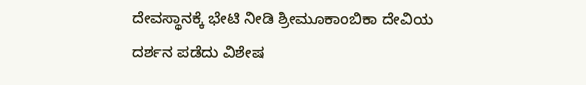ದೇವಸ್ಥಾನಕ್ಕೆ ಭೇಟಿ ನೀಡಿ ಶ್ರೀಮೂಕಾಂಬಿಕಾ ದೇವಿಯ ದರ್ಶನ ಪಡೆದು ವಿಶೇಷ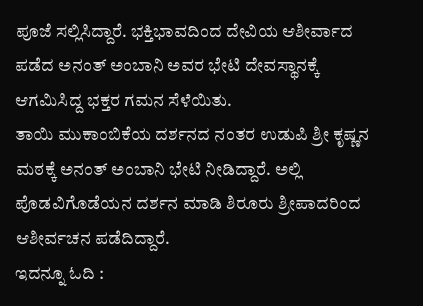ಪೂಜೆ ಸಲ್ಲಿಸಿದ್ದಾರೆ. ಭಕ್ತಿಭಾವದಿಂದ ದೇವಿಯ ಆಶೀರ್ವಾದ ಪಡೆದ ಅನಂತ್ ಅಂಬಾನಿ ಅವರ ಭೇಟಿ ದೇವಸ್ಥಾನಕ್ಕೆ ಆಗಮಿಸಿದ್ದ ಭಕ್ತರ ಗಮನ ಸೆಳೆಯಿತು.
ತಾಯಿ ಮುಕಾಂಬಿಕೆಯ ದರ್ಶನದ ನಂತರ ಉಡುಪಿ ಶ್ರೀ ಕೃಷ್ಣನ ಮಠಕ್ಕೆ ಅನಂತ್ ಅಂಬಾನಿ ಭೇಟಿ ನೀಡಿದ್ದಾರೆ. ಅಲ್ಲಿ ಪೊಡವಿಗೊಡೆಯನ ದರ್ಶನ ಮಾಡಿ ಶಿರೂರು ಶ್ರೀಪಾದರಿಂದ ಆಶೀರ್ವಚನ ಪಡೆದಿದ್ದಾರೆ.
ಇದನ್ನೂ ಓದಿ :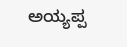ಅಯ್ಯಪ್ಪ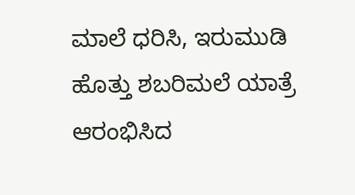ಮಾಲೆ ಧರಿಸಿ, ಇರುಮುಡಿ ಹೊತ್ತು ಶಬರಿಮಲೆ ಯಾತ್ರೆ ಆರಂಭಿಸಿದ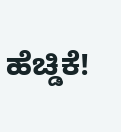ಹೆಚ್ಡಿಕೆ!